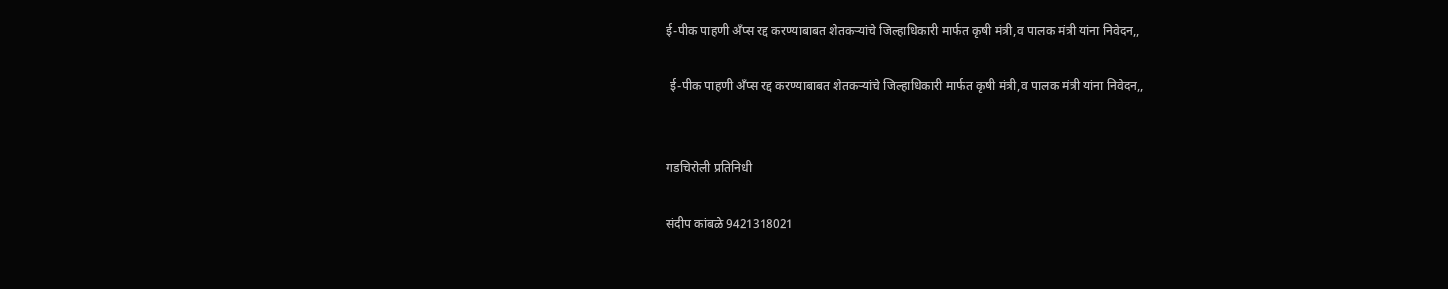ई-पीक पाहणी अँप्स रद्द करण्याबाबत शेतकऱ्यांचे जिल्हाधिकारी मार्फत कृषी मंत्री,व पालक मंत्री यांना निवेदन,,

 ई-पीक पाहणी अँप्स रद्द करण्याबाबत शेतकऱ्यांचे जिल्हाधिकारी मार्फत कृषी मंत्री,व पालक मंत्री यांना निवेदन,,


गडचिरोली प्रतिनिधी

संदीप कांबळे 9421318021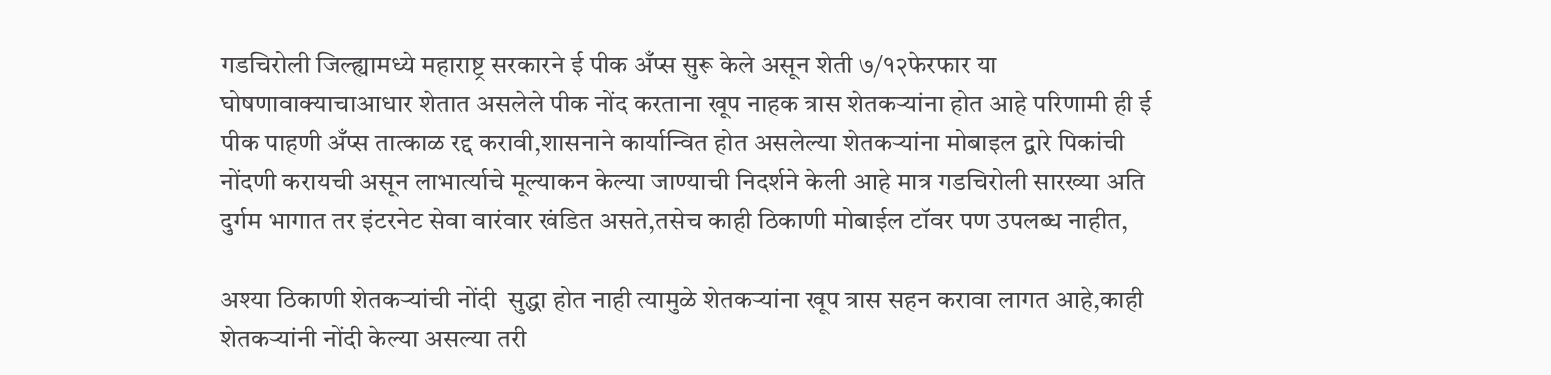गडचिरोली जिल्ह्यामध्ये महाराष्ट्र सरकारने ई पीक अँप्स सुरू केले असून शेती ७/१२फेरफार या घोषणावाक्याचाआधार शेतात असलेले पीक नोंद करताना खूप नाहक त्रास शेतकऱ्यांना होत आहे परिणामी ही ई पीक पाहणी अँप्स तात्काळ रद्द करावी,शासनाने कार्यान्वित होत असलेल्या शेतकऱ्यांना मोबाइल द्वारे पिकांची नोंदणी करायची असून लाभार्त्याचे मूल्याकन केल्या जाण्याची निदर्शने केली आहे मात्र गडचिरोली सारख्या अति दुर्गम भागात तर इंटरनेट सेवा वारंवार खंडित असते,तसेच काही ठिकाणी मोबाईल टॉवर पण उपलब्ध नाहीत,

अश्या ठिकाणी शेतकऱ्यांची नोंदी  सुद्धा होत नाही त्यामुळे शेतकऱ्यांना खूप त्रास सहन करावा लागत आहे,काही शेतकऱ्यांनी नोंदी केल्या असल्या तरी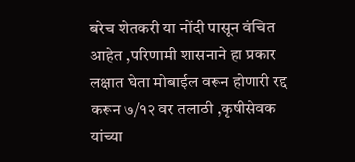बरेच शेतकरी या नोंदी पासून वंचित आहेत ,परिणामी शासनाने हा प्रकार लक्षात घेता मोबाईल वरून होणारी रद्द करून ७/१२ वर तलाठी ,कृषीसेवक यांच्या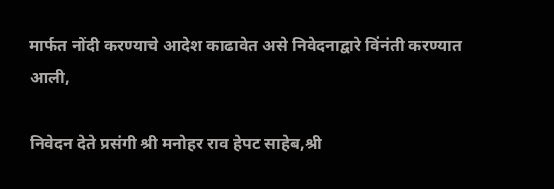मार्फत नोंदी करण्याचे आदेश काढावेत असे निवेदनाद्वारे विंनंती करण्यात आली,

निवेदन देते प्रसंगी श्री मनोहर राव हेपट साहेब,श्री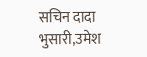सचिन दादा भुसारी,उमेश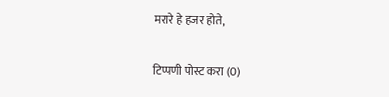मरारे हे हजर होते,

टिप्पणी पोस्ट करा (0)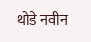थोडे नवीन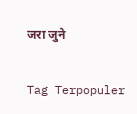जरा जुने

Tag Terpopuler